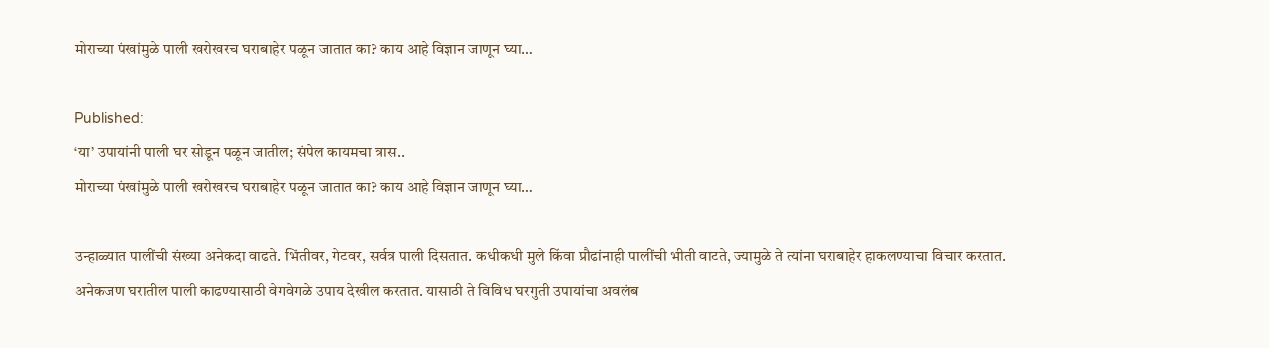मोराच्या पंखांमुळे पाली खरोखरच घराबाहेर पळून जातात का? काय आहे विज्ञान जाणून घ्या…

Published:
‘या’ उपायांनी पाली घर सोडून पळून जातील; संपेल कायमचा त्रास..
मोराच्या पंखांमुळे पाली खरोखरच घराबाहेर पळून जातात का? काय आहे विज्ञान जाणून घ्या…

उन्हाळ्यात पालींची संख्या अनेकदा वाढते. भिंतीवर, गेटवर, सर्वत्र पाली दिसतात. कधीकधी मुले किंवा प्रौढांनाही पालींची भीती वाटते, ज्यामुळे ते त्यांना घराबाहेर हाकलण्याचा विचार करतात. अनेकजण घरातील पाली काढण्यासाठी वेगवेगळे उपाय देखील करतात. यासाठी ते विविध घरगुती उपायांचा अवलंब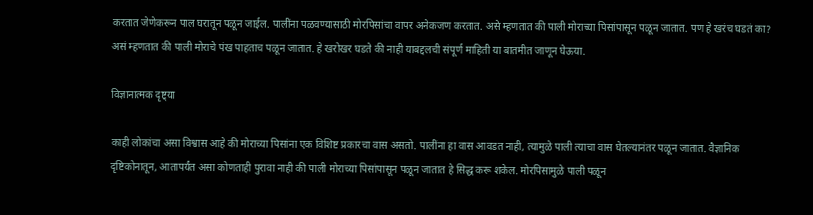करतात जेणेकरून पाल घरातून पळून जाईल. पालींना पळवण्यासाठी मोरपिसांचा वापर अनेकजण करतात. असे म्हणतात की पाली मोराच्या पिसांपासून पळून जातात. पण हे खरंच घडतं का? असं म्हणतात की पाली मोराचे पंख पाहताच पळून जातात. हे खरोखर घडते की नाही याबद्दलची संपूर्ण माहिती या बातमीत जाणून घेऊया.

विज्ञानात्मक दृष्ट्या

काही लोकांचा असा विश्वास आहे की मोराच्या पिसांना एक विशिष्ट प्रकारचा वास असतो. पालींना हा वास आवडत नाही, त्यामुळे पाली त्याचा वास घेतल्यानंतर पळून जातात. वैज्ञानिक दृष्टिकोनातून, आतापर्यंत असा कोणताही पुरावा नाही की पाली मोराच्या पिसांपासून पळून जातात हे सिद्ध करू शकेल. मोरपिसामुळे पाली पळून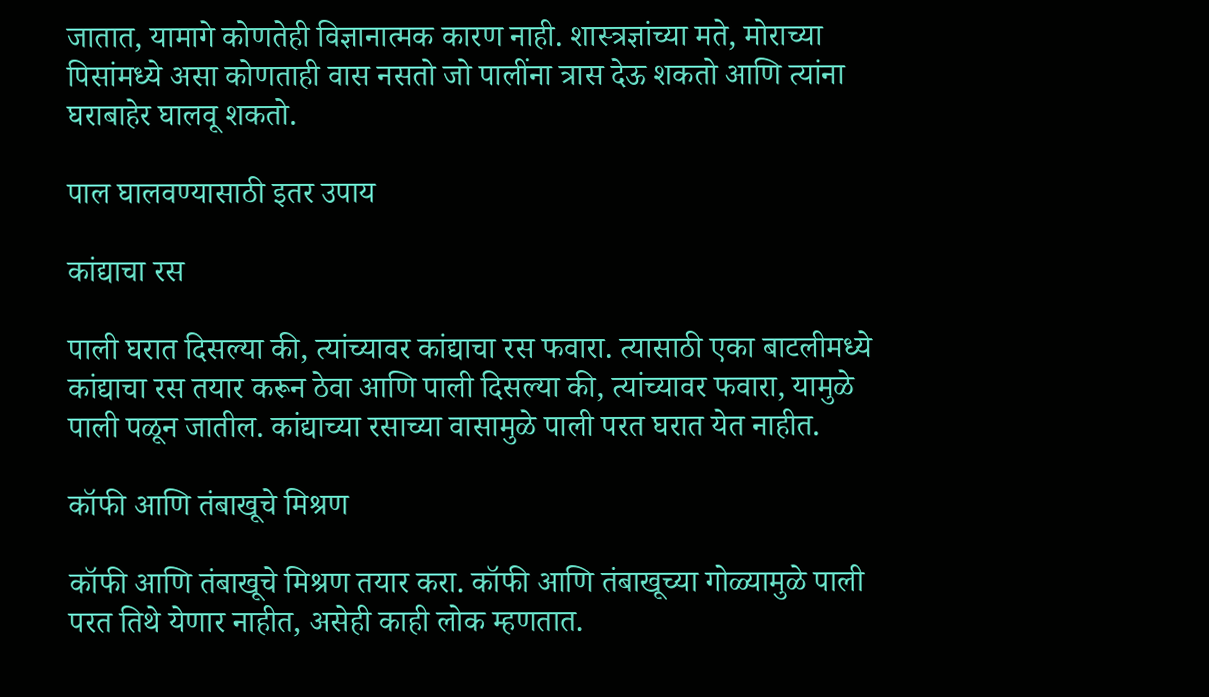जातात, यामागे कोणतेही विज्ञानात्मक कारण नाही. शास्त्रज्ञांच्या मते, मोराच्या पिसांमध्ये असा कोणताही वास नसतो जो पालींना त्रास देऊ शकतो आणि त्यांना घराबाहेर घालवू शकतो.

पाल घालवण्यासाठी इतर उपाय

कांद्याचा रस

पाली घरात दिसल्या की, त्यांच्यावर कांद्याचा रस फवारा. त्यासाठी एका बाटलीमध्ये कांद्याचा रस तयार करून ठेवा आणि पाली दिसल्या की, त्यांच्यावर फवारा, यामुळे पाली पळून जातील. कांद्याच्या रसाच्या वासामुळे पाली परत घरात येत नाहीत.

कॉफी आणि तंबाखूचे मिश्रण

कॉफी आणि तंबाखूचे मिश्रण तयार करा. कॉफी आणि तंबाखूच्या गोळ्यामुळे पाली परत तिथे येणार नाहीत, असेही काही लोक म्हणतात.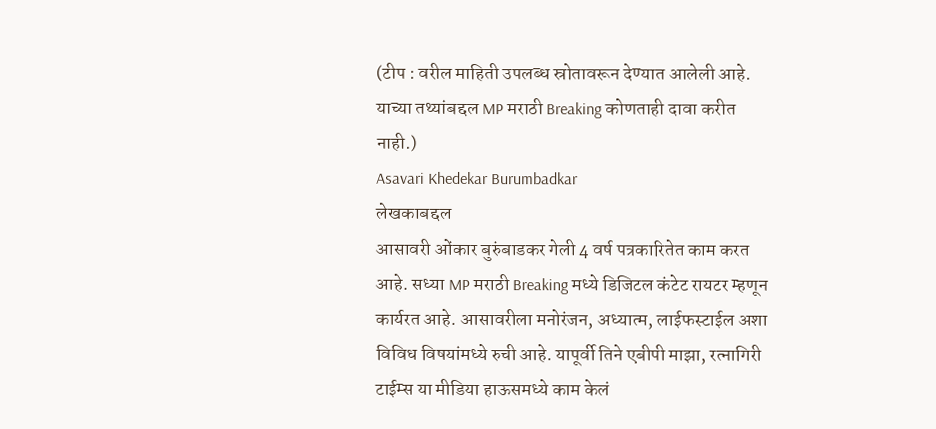(टीप : वरील माहिती उपलब्ध स्रोतावरून देण्यात आलेली आहे. याच्या तथ्यांबद्दल MP मराठी Breaking कोणताही दावा करीत नाही.)
Asavari Khedekar Burumbadkar
लेखकाबद्दल
आसावरी ओंकार बुरुंबाडकर गेली 4 वर्ष पत्रकारितेत काम करत आहे. सध्या MP मराठी Breaking मध्ये डिजिटल कंटेट रायटर म्हणून कार्यरत आहे. आसावरीला मनोरंजन, अध्यात्म, लाईफस्टाईल अशा विविध विषयांमध्ये रुची आहे. यापूर्वी तिने एबीपी माझा, रत्नागिरी टाईम्स या मीडिया हाऊसमध्ये काम केलं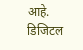आहे. डिजिटल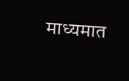माध्यमात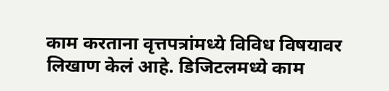काम करताना वृत्तपत्रांमध्ये विविध विषयावर लिखाण केलं आहे. डिजिटलमध्ये काम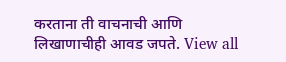करताना ती वाचनाची आणि लिखाणाचीही आवड जपते. View all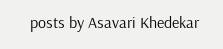posts by Asavari Khedekar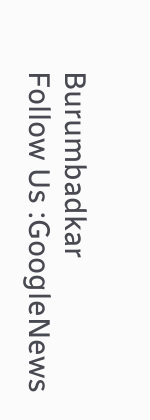Burumbadkar
Follow Us :GoogleNews